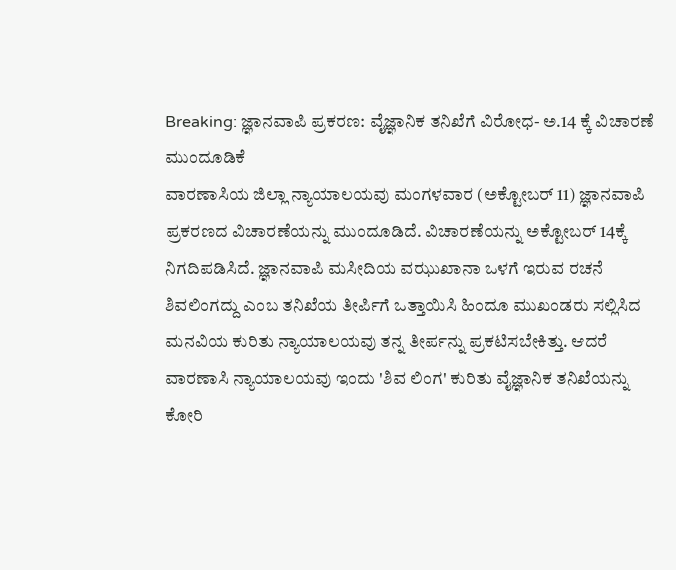Breaking: ಜ್ಞಾನವಾಪಿ ಪ್ರಕರಣ: ವೈಜ್ಞಾನಿಕ ತನಿಖೆಗೆ ವಿರೋಧ- ಅ.14 ಕ್ಕೆ ವಿಚಾರಣೆ ಮುಂದೂಡಿಕೆ
ವಾರಣಾಸಿಯ ಜಿಲ್ಲಾ ನ್ಯಾಯಾಲಯವು ಮಂಗಳವಾರ (ಅಕ್ಟೋಬರ್ 11) ಜ್ಞಾನವಾಪಿ ಪ್ರಕರಣದ ವಿಚಾರಣೆಯನ್ನು ಮುಂದೂಡಿದೆ. ವಿಚಾರಣೆಯನ್ನು ಅಕ್ಟೋಬರ್ 14ಕ್ಕೆ ನಿಗದಿಪಡಿಸಿದೆ. ಜ್ಞಾನವಾಪಿ ಮಸೀದಿಯ ವಝುಖಾನಾ ಒಳಗೆ ಇರುವ ರಚನೆ ಶಿವಲಿಂಗದ್ದು ಎಂಬ ತನಿಖೆಯ ತೀರ್ಪಿಗೆ ಒತ್ತಾಯಿಸಿ ಹಿಂದೂ ಮುಖಂಡರು ಸಲ್ಲಿಸಿದ ಮನವಿಯ ಕುರಿತು ನ್ಯಾಯಾಲಯವು ತನ್ನ ತೀರ್ಪನ್ನು ಪ್ರಕಟಿಸಬೇಕಿತ್ತು. ಆದರೆ ವಾರಣಾಸಿ ನ್ಯಾಯಾಲಯವು ಇಂದು 'ಶಿವ ಲಿಂಗ' ಕುರಿತು ವೈಜ್ಞಾನಿಕ ತನಿಖೆಯನ್ನು ಕೋರಿ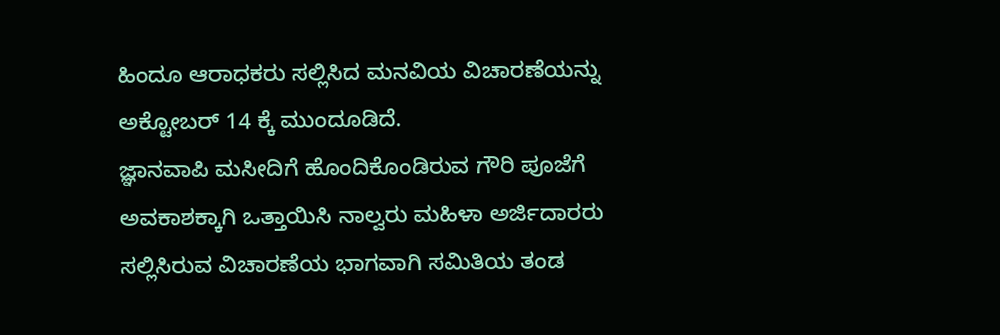ಹಿಂದೂ ಆರಾಧಕರು ಸಲ್ಲಿಸಿದ ಮನವಿಯ ವಿಚಾರಣೆಯನ್ನು ಅಕ್ಟೋಬರ್ 14 ಕ್ಕೆ ಮುಂದೂಡಿದೆ.
ಜ್ಞಾನವಾಪಿ ಮಸೀದಿಗೆ ಹೊಂದಿಕೊಂಡಿರುವ ಗೌರಿ ಪೂಜೆಗೆ ಅವಕಾಶಕ್ಕಾಗಿ ಒತ್ತಾಯಿಸಿ ನಾಲ್ವರು ಮಹಿಳಾ ಅರ್ಜಿದಾರರು ಸಲ್ಲಿಸಿರುವ ವಿಚಾರಣೆಯ ಭಾಗವಾಗಿ ಸಮಿತಿಯ ತಂಡ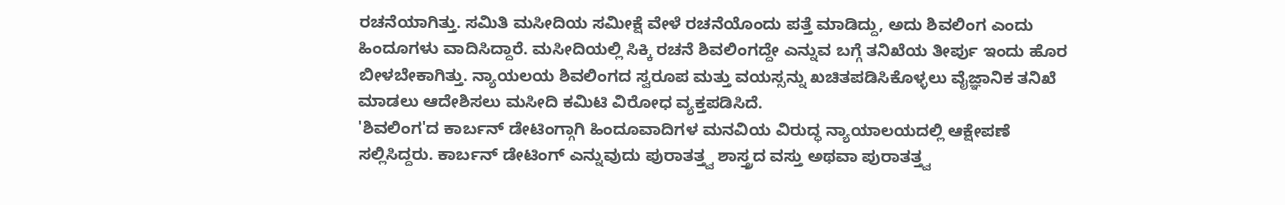ರಚನೆಯಾಗಿತ್ತು. ಸಮಿತಿ ಮಸೀದಿಯ ಸಮೀಕ್ಷೆ ವೇಳೆ ರಚನೆಯೊಂದು ಪತ್ತೆ ಮಾಡಿದ್ದು, ಅದು ಶಿವಲಿಂಗ ಎಂದು ಹಿಂದೂಗಳು ವಾದಿಸಿದ್ದಾರೆ. ಮಸೀದಿಯಲ್ಲಿ ಸಿಕ್ಕಿ ರಚನೆ ಶಿವಲಿಂಗದ್ದೇ ಎನ್ನುವ ಬಗ್ಗೆ ತನಿಖೆಯ ತೀರ್ಪು ಇಂದು ಹೊರ ಬೀಳಬೇಕಾಗಿತ್ತು. ನ್ಯಾಯಲಯ ಶಿವಲಿಂಗದ ಸ್ವರೂಪ ಮತ್ತು ವಯಸ್ಸನ್ನು ಖಚಿತಪಡಿಸಿಕೊಳ್ಳಲು ವೈಜ್ಞಾನಿಕ ತನಿಖೆ ಮಾಡಲು ಆದೇಶಿಸಲು ಮಸೀದಿ ಕಮಿಟಿ ವಿರೋಧ ವ್ಯಕ್ತಪಡಿಸಿದೆ.
'ಶಿವಲಿಂಗ'ದ ಕಾರ್ಬನ್ ಡೇಟಿಂಗ್ಗಾಗಿ ಹಿಂದೂವಾದಿಗಳ ಮನವಿಯ ವಿರುದ್ಧ ನ್ಯಾಯಾಲಯದಲ್ಲಿ ಆಕ್ಷೇಪಣೆ ಸಲ್ಲಿಸಿದ್ದರು. ಕಾರ್ಬನ್ ಡೇಟಿಂಗ್ ಎನ್ನುವುದು ಪುರಾತತ್ತ್ವ ಶಾಸ್ತ್ರದ ವಸ್ತು ಅಥವಾ ಪುರಾತತ್ತ್ವ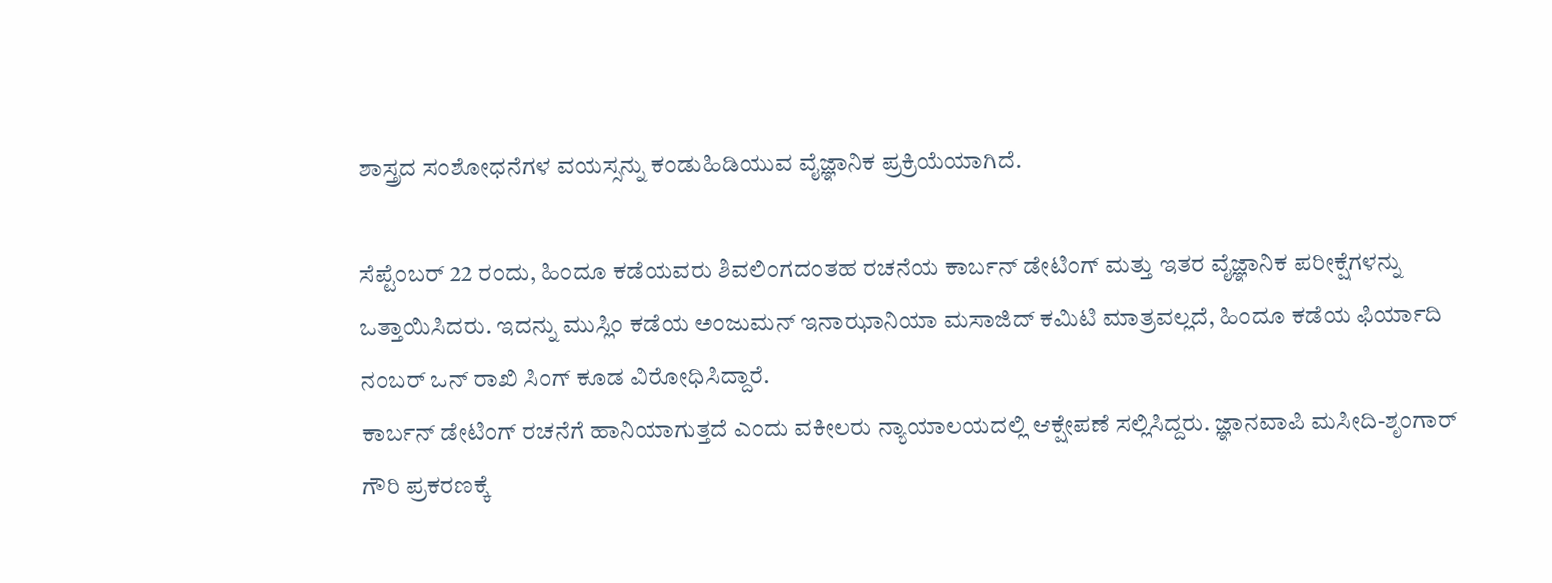ಶಾಸ್ತ್ರದ ಸಂಶೋಧನೆಗಳ ವಯಸ್ಸನ್ನು ಕಂಡುಹಿಡಿಯುವ ವೈಜ್ಞಾನಿಕ ಪ್ರಕ್ರಿಯೆಯಾಗಿದೆ.

ಸೆಪ್ಟೆಂಬರ್ 22 ರಂದು, ಹಿಂದೂ ಕಡೆಯವರು ಶಿವಲಿಂಗದಂತಹ ರಚನೆಯ ಕಾರ್ಬನ್ ಡೇಟಿಂಗ್ ಮತ್ತು ಇತರ ವೈಜ್ಞಾನಿಕ ಪರೀಕ್ಷೆಗಳನ್ನು ಒತ್ತಾಯಿಸಿದರು. ಇದನ್ನು ಮುಸ್ಲಿಂ ಕಡೆಯ ಅಂಜುಮನ್ ಇನಾಝಾನಿಯಾ ಮಸಾಜಿದ್ ಕಮಿಟಿ ಮಾತ್ರವಲ್ಲದೆ, ಹಿಂದೂ ಕಡೆಯ ಫಿರ್ಯಾದಿ ನಂಬರ್ ಒನ್ ರಾಖಿ ಸಿಂಗ್ ಕೂಡ ವಿರೋಧಿಸಿದ್ದಾರೆ.
ಕಾರ್ಬನ್ ಡೇಟಿಂಗ್ ರಚನೆಗೆ ಹಾನಿಯಾಗುತ್ತದೆ ಎಂದು ವಕೀಲರು ನ್ಯಾಯಾಲಯದಲ್ಲಿ ಆಕ್ಷೇಪಣೆ ಸಲ್ಲಿಸಿದ್ದರು. ಜ್ಞಾನವಾಪಿ ಮಸೀದಿ-ಶೃಂಗಾರ್ ಗೌರಿ ಪ್ರಕರಣಕ್ಕೆ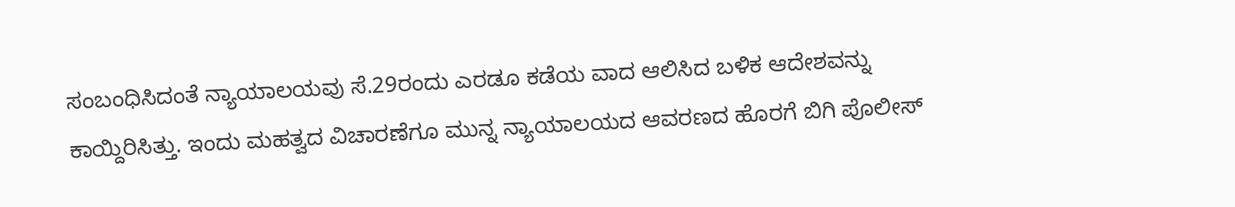ಸಂಬಂಧಿಸಿದಂತೆ ನ್ಯಾಯಾಲಯವು ಸೆ.29ರಂದು ಎರಡೂ ಕಡೆಯ ವಾದ ಆಲಿಸಿದ ಬಳಿಕ ಆದೇಶವನ್ನು ಕಾಯ್ದಿರಿಸಿತ್ತು. ಇಂದು ಮಹತ್ವದ ವಿಚಾರಣೆಗೂ ಮುನ್ನ ನ್ಯಾಯಾಲಯದ ಆವರಣದ ಹೊರಗೆ ಬಿಗಿ ಪೊಲೀಸ್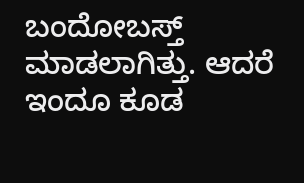ಬಂದೋಬಸ್ತ್ ಮಾಡಲಾಗಿತ್ತು. ಆದರೆ ಇಂದೂ ಕೂಡ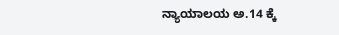ನ್ಯಾಯಾಲಯ ಅ.14 ಕ್ಕೆ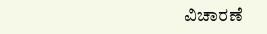ವಿಚಾರಣೆ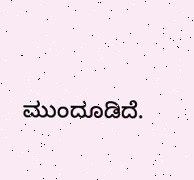ಮುಂದೂಡಿದೆ.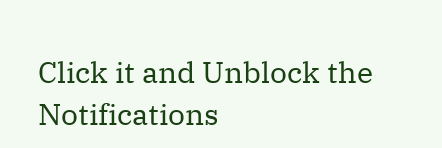Click it and Unblock the Notifications